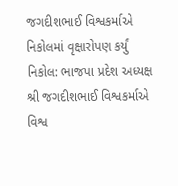જગદીશભાઈ વિશ્વકર્માએ નિકોલમાં વૃક્ષારોપણ કર્યું
નિકોલ: ભાજપા પ્રદેશ અધ્યક્ષ શ્રી જગદીશભાઈ વિશ્વકર્માએ વિશ્વ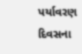પર્યાવરણ દિવસના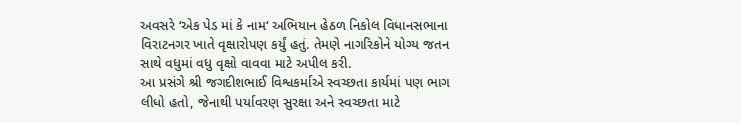અવસરે ‘એક પેડ માં કે નામ‘ અભિયાન હેઠળ નિકોલ વિધાનસભાના વિરાટનગર ખાતે વૃક્ષારોપણ કર્યું હતું. તેમણે નાગરિકોને યોગ્ય જતન સાથે વધુમાં વધુ વૃક્ષો વાવવા માટે અપીલ કરી.
આ પ્રસંગે શ્રી જગદીશભાઈ વિશ્વકર્માએ સ્વચ્છતા કાર્યમાં પણ ભાગ લીધો હતો, જેનાથી પર્યાવરણ સુરક્ષા અને સ્વચ્છતા માટે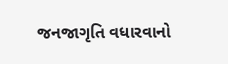જનજાગૃતિ વધારવાનો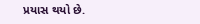પ્રયાસ થયો છે.